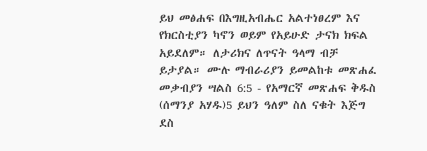ይህ መፅሐፍ በእግዚአብሔር አልተነፀረም እና የክርስቲያን ካኖን ወይም የአይሁድ ታናክ ክፍል አይደለም። ለታሪክና ለጥናት ዓላማ ብቻ ይታያል። ሙሉ ማብራሪያን ይመልከቱ መጽሐፈ መቃብያን ሣልስ 6:5 - የአማርኛ መጽሐፍ ቅዱስ (ሰማንያ አሃዱ)5 ይህን ዓለም ስለ ናቁት እጅግ ደስ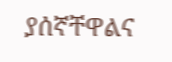ያሰኛቸዋልና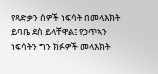የጻድቃን ሰዎች ነፍሳት በመላእክት ይባቤ ደስ ይላቸዋል፤ የኃጥኣን ነፍሳትን ግን ክፉዎች መላእክት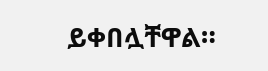ይቀበሏቸዋል።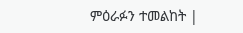ምዕራፉን ተመልከት |